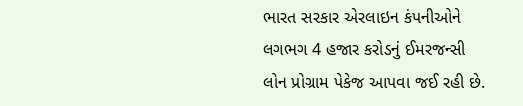ભારત સરકાર એરલાઇન કંપનીઓને લગભગ 4 હજાર કરોડનું ઈમરજન્સી લોન પ્રોગ્રામ પેકેજ આપવા જઈ રહી છે.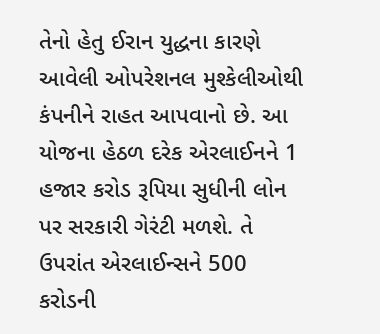તેનો હેતુ ઈરાન યુદ્ધના કારણે આવેલી ઓપરેશનલ મુશ્કેલીઓથી કંપનીને રાહત આપવાનો છે. આ યોજના હેઠળ દરેક એરલાઈનને 1 હજાર કરોડ રૂપિયા સુધીની લોન પર સરકારી ગેરંટી મળશે. તે ઉપરાંત એરલાઈન્સને 500 કરોડની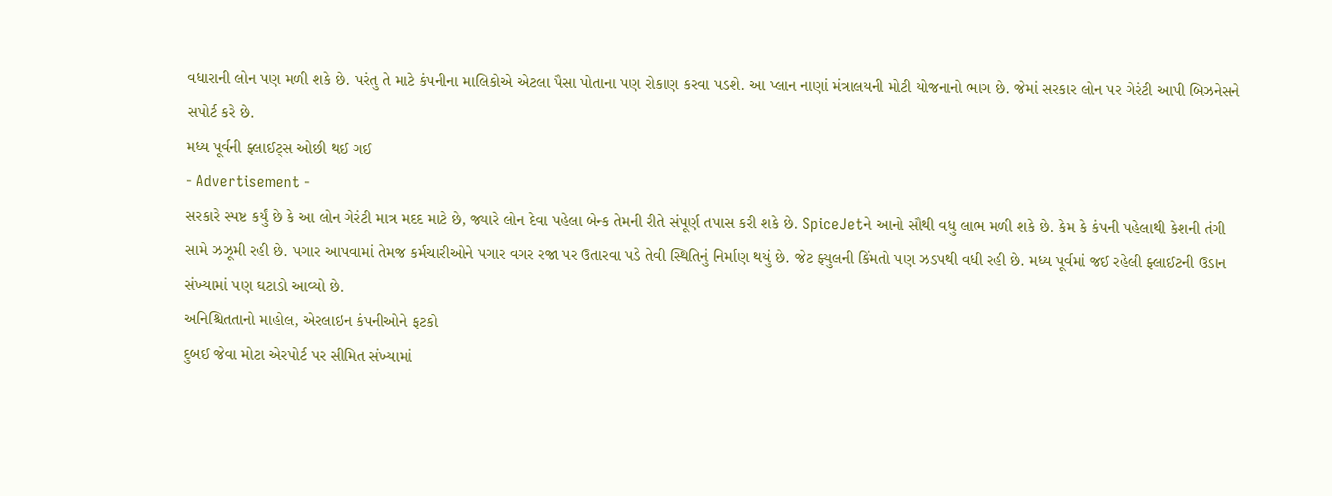વધારાની લોન પણ મળી શકે છે. પરંતુ તે માટે કંપનીના માલિકોએ એટલા પૈસા પોતાના પણ રોકાણ કરવા પડશે. આ પ્લાન નાણાં મંત્રાલયની મોટી યોજનાનો ભાગ છે. જેમાં સરકાર લોન પર ગેરંટી આપી બિઝનેસને સપોર્ટ કરે છે.
મધ્ય પૂર્વની ફ્લાઈટ્સ ઓછી થઈ ગઈ
- Advertisement -
સરકારે સ્પષ્ટ કર્યું છે કે આ લોન ગેરંટી માત્ર મદદ માટે છે, જ્યારે લોન દેવા પહેલા બેન્ક તેમની રીતે સંપૂર્ણ તપાસ કરી શકે છે. SpiceJetને આનો સૌથી વધુ લાભ મળી શકે છે. કેમ કે કંપની પહેલાથી કેશની તંગી સામે ઝઝૂમી રહી છે. પગાર આપવામાં તેમજ કર્મચારીઓને પગાર વગર રજા પર ઉતારવા પડે તેવી સ્થિતિનું નિર્માણ થયું છે. જેટ ફ્યુલની કિંમતો પણ ઝડપથી વધી રહી છે. મધ્ય પૂર્વમાં જઈ રહેલી ફ્લાઈટની ઉડાન સંખ્યામાં પણ ઘટાડો આવ્યો છે.
અનિશ્ચિતતાનો માહોલ, એરલાઇન કંપનીઓને ફટકો
દુબઈ જેવા મોટા એરપોર્ટ પર સીમિત સંખ્યામાં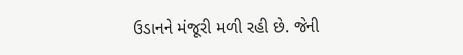ઉડાનને મંજૂરી મળી રહી છે. જેની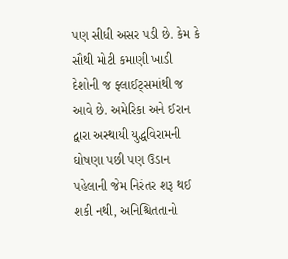પણ સીધી અસર પડી છે. કેમ કે સૌથી મોટી કમાણી ખાડી દેશોની જ ફ્લાઈટ્સમાંથી જ આવે છે. અમેરિકા અને ઈરાન દ્વારા અસ્થાયી યુદ્ધવિરામની ઘોષણા પછી પણ ઉડાન પહેલાની જેમ નિરંતર શરૂ થઈ શકી નથી, અનિશ્ચિતતાનો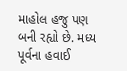માહોલ હજુ પણ બની રહ્યો છે. મધ્ય પૂર્વના હવાઈ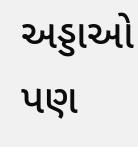અડ્ડાઓ પણ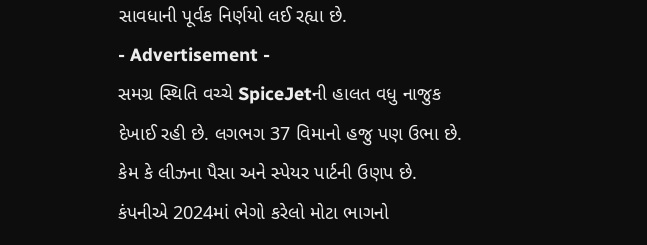સાવધાની પૂર્વક નિર્ણયો લઈ રહ્યા છે.
- Advertisement -
સમગ્ર સ્થિતિ વચ્ચે SpiceJetની હાલત વધુ નાજુક દેખાઈ રહી છે. લગભગ 37 વિમાનો હજુ પણ ઉભા છે. કેમ કે લીઝના પૈસા અને સ્પેયર પાર્ટની ઉણપ છે. કંપનીએ 2024માં ભેગો કરેલો મોટા ભાગનો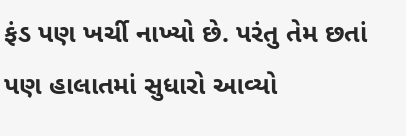ફંડ પણ ખર્ચી નાખ્યો છે. પરંતુ તેમ છતાં પણ હાલાતમાં સુધારો આવ્યો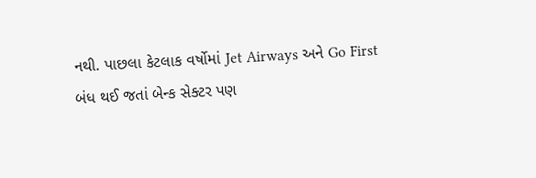નથી. પાછલા કેટલાક વર્ષોમાં Jet Airways અને Go First બંધ થઈ જતાં બેન્ક સેક્ટર પણ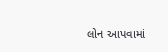લોન આપવામાં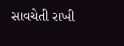સાવચેતી રાખી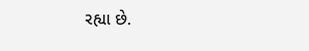રહ્યા છે.